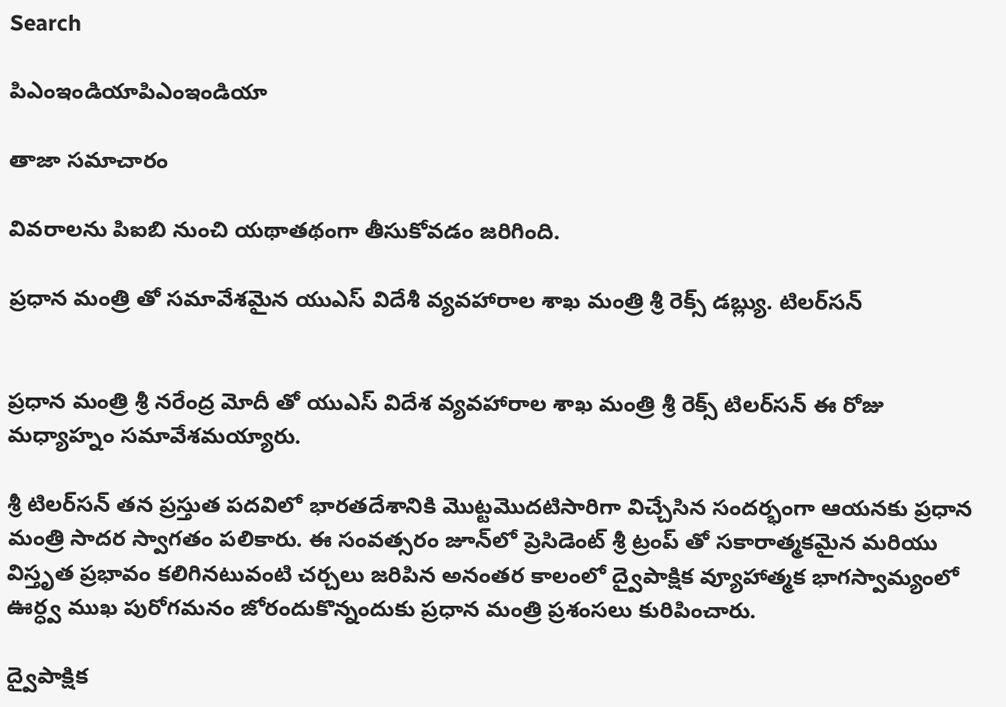Search

పిఎంఇండియాపిఎంఇండియా

తాజా స‌మాచారం

వివరాలను పిఐబి నుంచి యథాతథంగా తీసుకోవడం జరిగింది.

ప్ర‌ధాన మంత్రి తో సమావేశమైన యుఎస్ విదేశీ వ్య‌వ‌హారాల శాఖ మంత్రి శ్రీ రెక్స్ డ‌బ్ల్యు. టిల‌ర్‌స‌న్


ప్ర‌ధాన మంత్రి శ్రీ న‌రేంద్ర మోదీ తో యుఎస్ విదేశ వ్య‌వ‌హారాల శాఖ మంత్రి శ్రీ రెక్స్ టిల‌ర్‌స‌న్ ఈ రోజు మ‌ధ్యాహ్నం సమావేశమయ్యారు.

శ్రీ టిల‌ర్‌స‌న్ తన ప్ర‌స్తుత పదవిలో భార‌త‌దేశానికి మొట్ట‌మొద‌టిసారిగా విచ్చేసిన సంద‌ర్భంగా ఆయ‌న‌కు ప్ర‌ధాన మంత్రి సాదర స్వాగ‌తం ప‌లికారు. ఈ సంవ‌త్స‌రం జూన్‌లో ప్రెసిడెంట్ శ్రీ ట్రంప్ తో స‌కారాత్మ‌క‌మైన మ‌రియు విస్తృత ప్ర‌భావం క‌లిగినటువంటి చ‌ర్చ‌లు జ‌రిపిన అనంతర కాలంలో ద్వైపాక్షిక వ్యూహాత్మ‌క భాగ‌స్వామ్యంలో ఊర్ధ్వ ముఖ పురోగ‌మ‌నం జోరందుకొన్నందుకు ప్ర‌ధాన మంత్రి ప్ర‌శంసలు కురిపించారు.

ద్వైపాక్షిక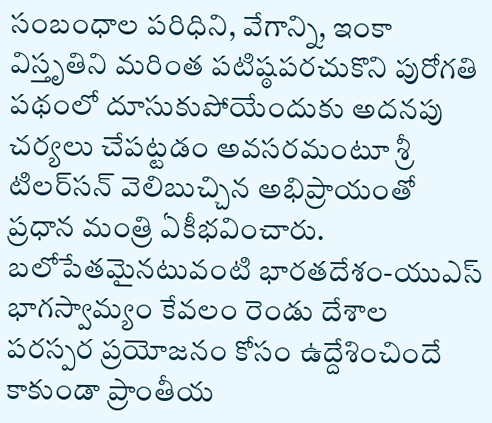సంబంధాల ప‌రిధిని, వేగాన్ని, ఇంకా విస్తృతిని మ‌రింత ప‌టిష్ఠప‌ర‌చుకొని పురోగ‌తి ప‌థంలో దూసుకుపోయేందుకు అద‌న‌పు చ‌ర్య‌లు చేపట్టడం అవసరమంటూ శ్రీ టిల‌ర్‌స‌న్ వెలిబుచ్చిన అభిప్రాయంతో ప్ర‌ధాన మంత్రి ఏకీభ‌వించారు. బ‌లోపేత‌మైన‌టువంటి భార‌త‌దేశం-యుఎస్ భాగ‌స్వామ్యం కేవలం రెండు దేశాల ప‌ర‌స్ప‌ర ప్ర‌యోజ‌నం కోసం ఉద్దేశించిందే కాకుండా ప్రాంతీయ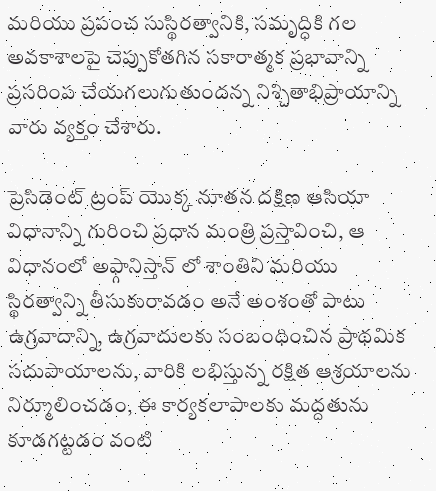మ‌రియు ప్ర‌పంచ సుస్థిర‌త్వానికి, స‌మృద్ధికి గల అవ‌కాశాలపై చెప్పుకోతగిన స‌కారాత్మ‌క ప్ర‌భావాన్ని ప్ర‌స‌రింప చేయ‌గ‌లుగుతుందన్న నిశ్చితాభిప్రాయాన్ని వారు వ్య‌క్తం చేశారు.

ప్రెసిడెంట్ ట్రంప్ యొక్క నూత‌న ద‌క్షిణ ఆసియా విధానాన్ని గురించి ప్ర‌ధాన మంత్రి ప్రస్తావించి, ఆ విధానంలో అఫ్గానిస్తాన్ లో శాంతిని మరియు స్థిరత్వాన్ని తీసుకురావడం అనే అంశంతో పాటు ఉగ్ర‌వాదాన్ని, ఉగ్ర‌వాదులకు సంబంధించిన ప్రాథ‌మిక స‌దుపాయాల‌ను, వారికి ల‌భిస్తున్న రక్షిత ఆశ్ర‌యాల‌ను నిర్మూలించ‌డం, ఈ కార్య‌క‌లాపాల‌కు మ‌ద్ద‌తును కూడ‌గ‌ట్ట‌డం వంటి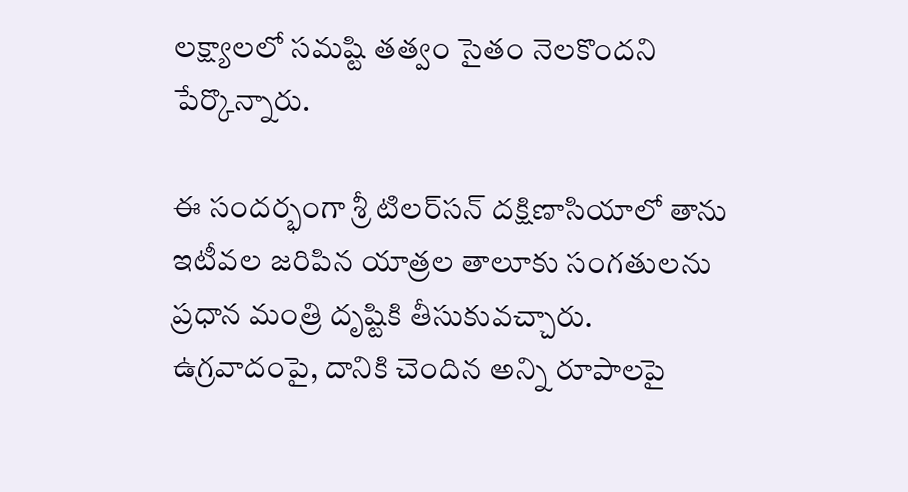ల‌క్ష్యాల‌లో స‌మ‌ష్టి త‌త్వం సైతం నెలకొందని పేర్కొన్నారు.

ఈ సందర్భంగా శ్రీ టిల‌ర్‌స‌న్ ద‌క్షిణాసియాలో తాను ఇటీవ‌ల జ‌రిపిన యాత్ర‌ల తాలూకు సంగతుల‌ను ప్ర‌ధాన మంత్రి దృష్టికి తీసుకువ‌చ్చారు. ఉగ్ర‌వాదంపై, దానికి చెందిన అన్ని రూపాల‌పై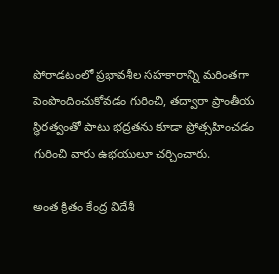పోరాడ‌టంలో ప్ర‌భావ‌శీల‌ స‌హ‌కారాన్ని మరింతగా పెంపొందించుకోవడం గురించి, తద్వారా ప్రాంతీయ స్థిర‌త్వంతో పాటు భ‌ద్ర‌త‌ను కూడా ప్రోత్స‌హించడం గురించి వారు ఉభయులూ చ‌ర్చించారు.

అంత క్రితం కేంద్ర విదేశీ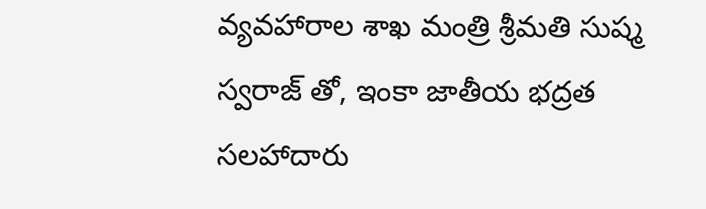వ్య‌వ‌హారాల శాఖ మంత్రి శ్రీ‌మ‌తి సుష్మ స్వ‌రాజ్ తో, ఇంకా జాతీయ భ‌ద్ర‌త స‌ల‌హాదారు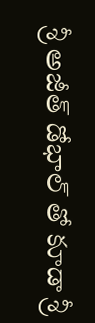శ్రీ అజీత్ డోభాల్ తో కూడా శ్రీ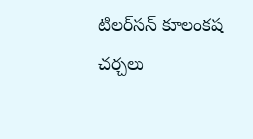టిల‌ర్‌స‌న్ కూలంక‌ష చ‌ర్చ‌లు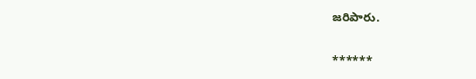జ‌రిపారు.

******